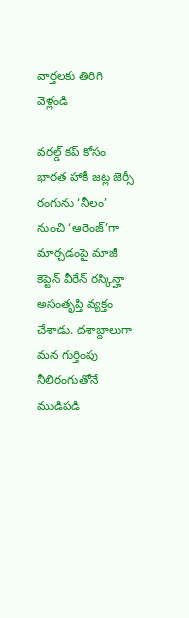వార్తలకు తిరిగి వెళ్లండి

వరల్డ్ కప్ కోసం భారత హాకీ జట్ల జెర్సీ రంగును ‘నీలం’ నుంచి ‘ఆరెంజ్’గా మార్చడంపై మాజీ కెప్టెన్ వీరేన్ రస్కిన్హా అసంతృప్తి వ్యక్తం చేశాడు. దశాబ్దాలుగా మన గుర్తింపు నీలిరంగుతోనే ముడిపడి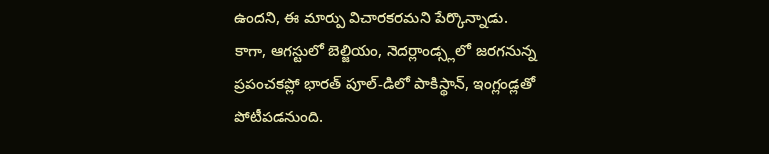ఉందని, ఈ మార్పు విచారకరమని పేర్కొన్నాడు.
కాగా, ఆగస్టులో బెల్జియం, నెదర్లాండ్స్లలో జరగనున్న ప్రపంచకప్లో భారత్ పూల్-డిలో పాకిస్థాన్, ఇంగ్లండ్లతో పోటీపడనుంది.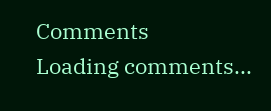Comments
Loading comments...